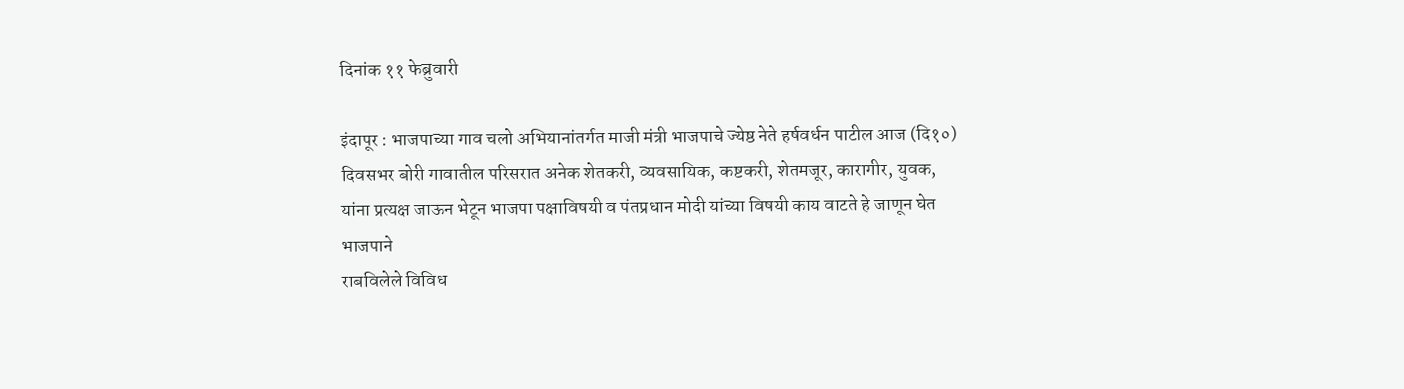दिनांक ११ फेब्रुवारी

इंदापूर : भाजपाच्या गाव चलो अभियानांतर्गत माजी मंत्री भाजपाचे ज्येष्ठ नेते हर्षवर्धन पाटील आज (दि१०) दिवसभर बोरी गावातील परिसरात अनेक शेतकरी, व्यवसायिक, कष्टकरी, शेतमजूर, कारागीर, युवक, यांना प्रत्यक्ष जाऊन भेटून भाजपा पक्षाविषयी व पंतप्रधान मोदी यांच्या विषयी काय वाटते हे जाणून घेत भाजपाने
राबविलेले विविध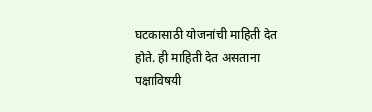घटकासाठी योजनांची माहिती देत होते. ही माहिती देत असताना पक्षाविषयी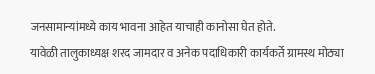जनसामान्यांमध्ये काय भावना आहेत याचाही कानोसा घेत होते.
यावेळी तालुकाध्यक्ष शरद जामदार व अनेक पदाधिकारी कार्यकर्ते ग्रामस्थ मोठ्या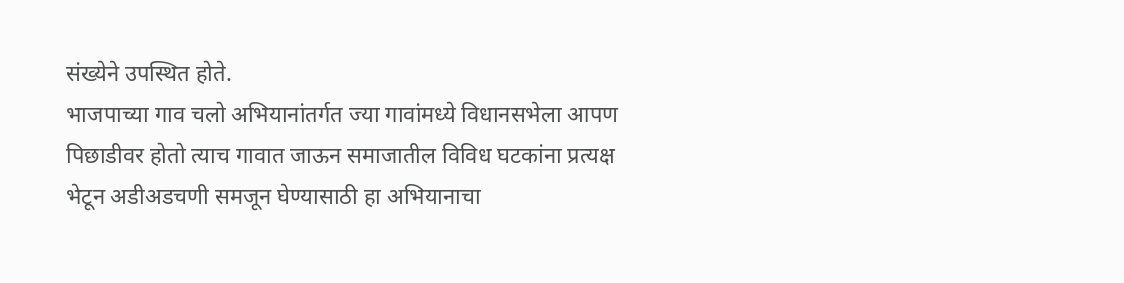संख्येने उपस्थित होते.
भाजपाच्या गाव चलो अभियानांतर्गत ज्या गावांमध्ये विधानसभेला आपण पिछाडीवर होतो त्याच गावात जाऊन समाजातील विविध घटकांना प्रत्यक्ष भेटून अडीअडचणी समजून घेण्यासाठी हा अभियानाचा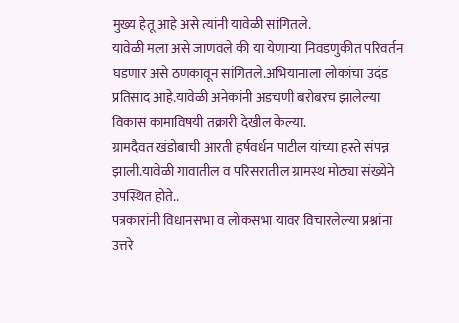मुख्य हेतू आहे असे त्यांनी यावेळी सांगितले.
यावेळी मला असे जाणवले की या येणाऱ्या निवडणुकीत परिवर्तन घडणार असे ठणकावून सांगितले.अभियानाला लोकांचा उदंड प्रतिसाद आहे.यावेळी अनेकांनी अडचणी बरोबरच झालेल्या विकास कामाविषयी तक्रारी देखील केल्या.
ग्रामदैवत खंडोबाची आरती हर्षवर्धन पाटील यांच्या हस्ते संपन्न झाली.यावेळी गावातील व परिसरातील ग्रामस्थ मोठ्या संख्येने उपस्थित होते..
पत्रकारांनी विधानसभा व लोकसभा यावर विचारलेल्या प्रश्नांना उत्तरे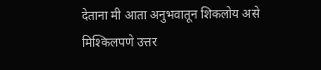देताना मी आता अनुभवातून शिकलोय असे मिश्किलपणे उत्तर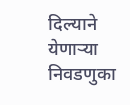दिल्याने येणाऱ्या निवडणुका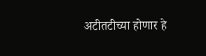अटीतटीच्या होणार हे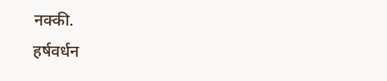नक्की.
हर्षवर्धन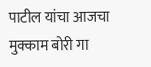पाटील यांचा आजचा मुक्काम बोरी गा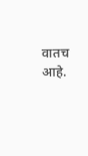वातच आहे.